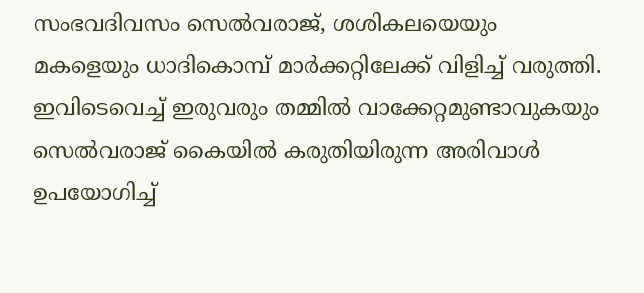സംഭവദിവസം സെല്‍വരാജ്, ശശികലയെയും മകളെയും ധാദികൊമ്പ് മാര്‍ക്കറ്റിലേക്ക് വിളിച്ച് വരുത്തി. ഇവിടെവെച്ച് ഇരുവരും തമ്മില്‍ വാക്കേറ്റമുണ്ടാവുകയും സെല്‍വരാജ് കൈയില്‍ കരുതിയിരുന്ന അരിവാള്‍ ഉപയോഗിച്ച്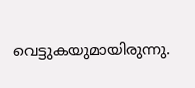വെട്ടുകയുമായിരുന്നു.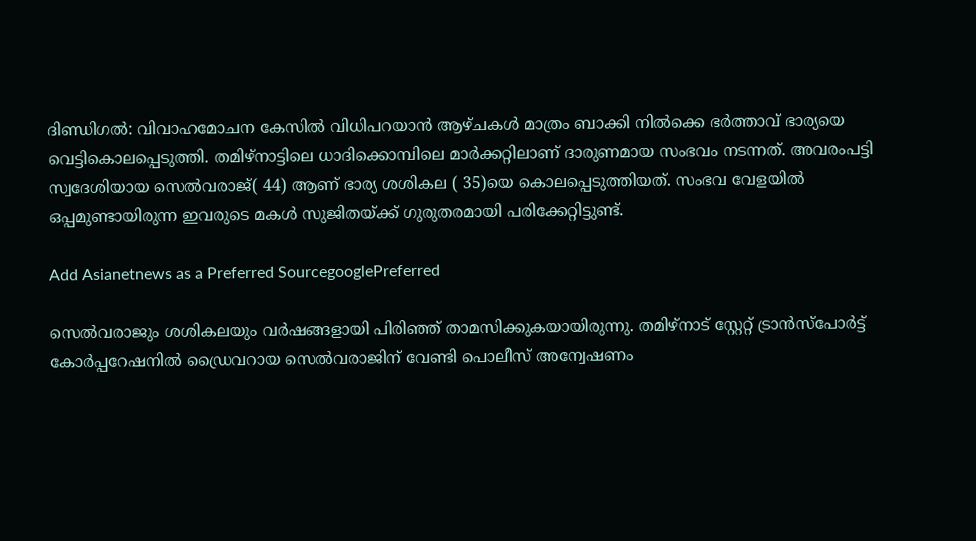ദിണ്ഡിഗൽ: വിവാഹമോചന കേസിൽ വിധിപറയാൻ‌ ആഴ്ചകൾ മാത്രം ബാക്കി നിൽക്കെ ഭർത്താവ് ഭാര്യയെ വെട്ടികൊലപ്പെടുത്തി. തമിഴ്നാട്ടിലെ ധാദിക്കൊമ്പിലെ മാര്‍ക്കറ്റിലാണ് ദാരുണമായ സംഭവം നടന്നത്. അവരംപട്ടി സ്വദേശിയായ സെല്‍വരാജ്( 44) ആണ് ഭാര്യ ശശികല ( 35)യെ കൊലപ്പെടുത്തിയത്. സംഭവ വേളയിൽ ഒപ്പമുണ്ടായിരുന്ന ഇവരുടെ മകൾ സുജിതയ്ക്ക് ഗുരുതരമായി പരിക്കേറ്റിട്ടുണ്ട്.

Add Asianetnews as a Preferred SourcegooglePreferred

സെല്‍വരാജും ശശികലയും വര്‍ഷങ്ങളായി പിരിഞ്ഞ് താമസിക്കുകയായിരുന്നു. തമിഴ്‌നാട് സ്റ്റേറ്റ് ട്രാന്‍സ്‌പോര്‍ട്ട് കോര്‍പ്പറേഷനില്‍ ഡ്രൈവറായ സെല്‍വരാജിന് വേണ്ടി പൊലീസ് അന്വേഷണം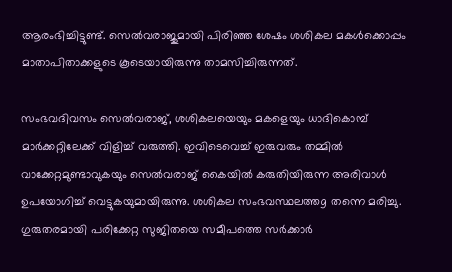ആരംഭിച്ചിട്ടുണ്ട്. സെല്‍വരാജുമായി പിരിഞ്ഞ ശേഷം ശശികല മകള്‍ക്കൊപ്പം മാതാപിതാക്കളുടെ കൂടെയായിരുന്നു താമസിച്ചിരുന്നത്.

സംഭവദിവസം സെല്‍വരാജ്, ശശികലയെയും മകളെയും ധാദികൊമ്പ് മാര്‍ക്കറ്റിലേക്ക് വിളിച്ച് വരുത്തി. ഇവിടെവെച്ച് ഇരുവരും തമ്മില്‍ വാക്കേറ്റമുണ്ടാവുകയും സെല്‍വരാജ് കൈയില്‍ കരുതിയിരുന്ന അരിവാള്‍ ഉപയോഗിച്ച് വെട്ടുകയുമായിരുന്നു. ശശികല സംഭവസ്ഥലത്തg തന്നെ മരിച്ചു. ഗുരുതരമായി പരിക്കേറ്റ സുജിതയെ സമീപത്തെ സര്‍ക്കാര്‍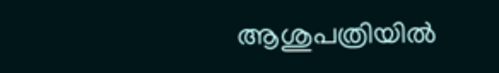ആശുപത്രിയില്‍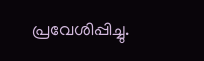പ്രവേശിപ്പിച്ചു.